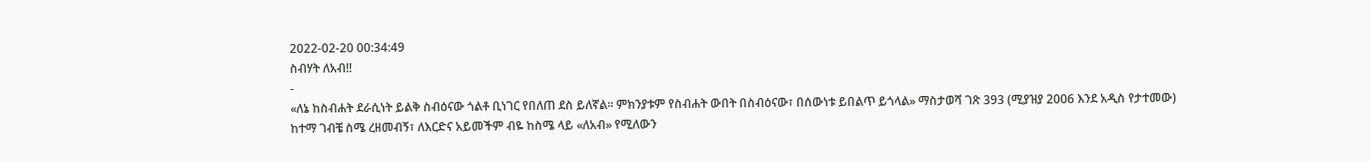2022-02-20 00:34:49
ስብሃት ለአብ!!
-
«ለኔ ከስብሐት ደራሲነት ይልቅ ስብዕናው ጎልቶ ቢነገር የበለጠ ደስ ይለኛል። ምክንያቱም የስብሐት ውበት በስብዕናው፣ በሰውነቱ ይበልጥ ይጎላል» ማስታወሻ ገጽ 393 (ሚያዝያ 2006 እንደ አዲስ የታተመው)
ከተማ ገብቼ ስሜ ረዘመብኝ፣ ለእርድና አይመችም ብዬ ከስሜ ላይ «ለአብ» የሚለውን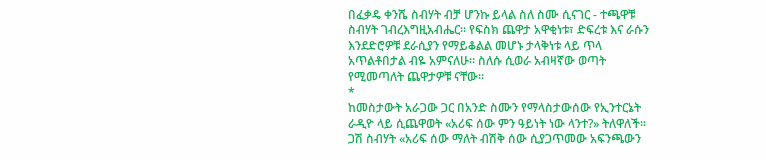በፈቃዴ ቀንሼ ስብሃት ብቻ ሆንኩ ይላል ስለ ስሙ ሲናገር - ተጫዋቹ ስብሃት ገብረእግዚአብሔር። የፍስክ ጨዋታ አዋቂነቱ፣ ድፍረቱ እና ራሱን እንደድሮዎቹ ደራሲያን የማይቆልል መሆኑ ታላቅነቱ ላይ ጥላ አጥልቶበታል ብዬ አምናለሁ። ስለሱ ሲወራ አብዛኛው ወጣት የሚመጣለት ጨዋታዎቹ ናቸው።
*
ከመስታውት አራጋው ጋር በአንድ ስሙን የማላስታውሰው የኢንተርኔት ራዲዮ ላይ ሲጨዋወት «አሪፍ ሰው ምን ዓይነት ነው ላንተ?» ትለዋለች። ጋሽ ስብሃት «አሪፍ ሰው ማለት ብሽቅ ሰው ሲያጋጥመው አፍንጫውን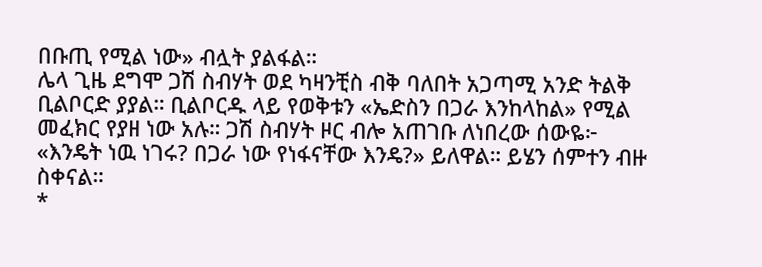በቡጢ የሚል ነው» ብሏት ያልፋል።
ሌላ ጊዜ ደግሞ ጋሽ ስብሃት ወደ ካዛንቺስ ብቅ ባለበት አጋጣሚ አንድ ትልቅ ቢልቦርድ ያያል። ቢልቦርዱ ላይ የወቅቱን «ኤድስን በጋራ እንከላከል» የሚል መፈክር የያዘ ነው አሉ። ጋሽ ስብሃት ዞር ብሎ አጠገቡ ለነበረው ሰውዬ፦
«እንዴት ነዉ ነገሩ? በጋራ ነው የነፋናቸው እንዴ?» ይለዋል። ይሄን ሰምተን ብዙ ስቀናል።
*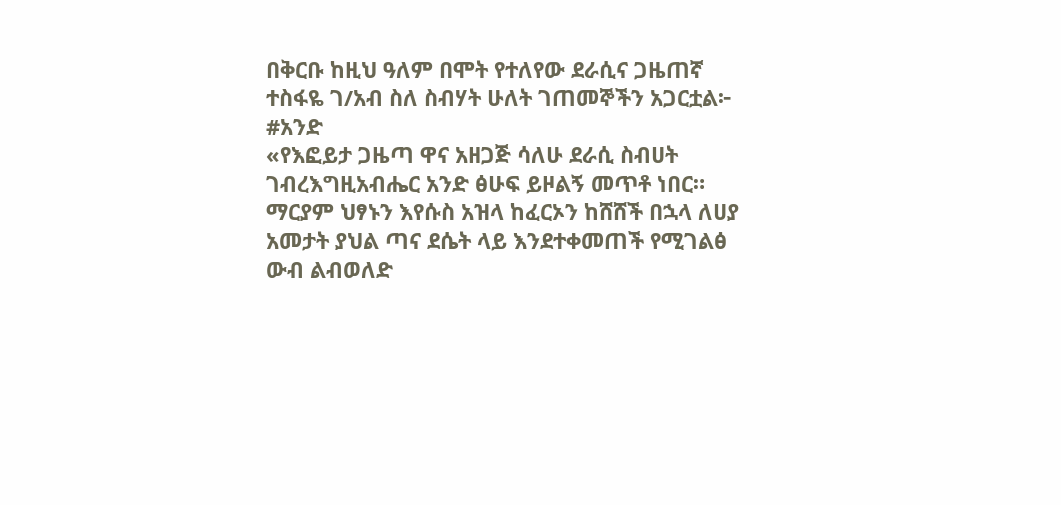በቅርቡ ከዚህ ዓለም በሞት የተለየው ደራሲና ጋዜጠኛ ተስፋዬ ገ/አብ ስለ ስብሃት ሁለት ገጠመኞችን አጋርቷል፦
#አንድ
«የእፎይታ ጋዜጣ ዋና አዘጋጅ ሳለሁ ደራሲ ስብሀት ገብረእግዚአብሔር አንድ ፅሁፍ ይዞልኝ መጥቶ ነበር። ማርያም ህፃኑን እየሱስ አዝላ ከፈርኦን ከሸሸች በኋላ ለሀያ አመታት ያህል ጣና ደሴት ላይ እንደተቀመጠች የሚገልፅ ውብ ልብወለድ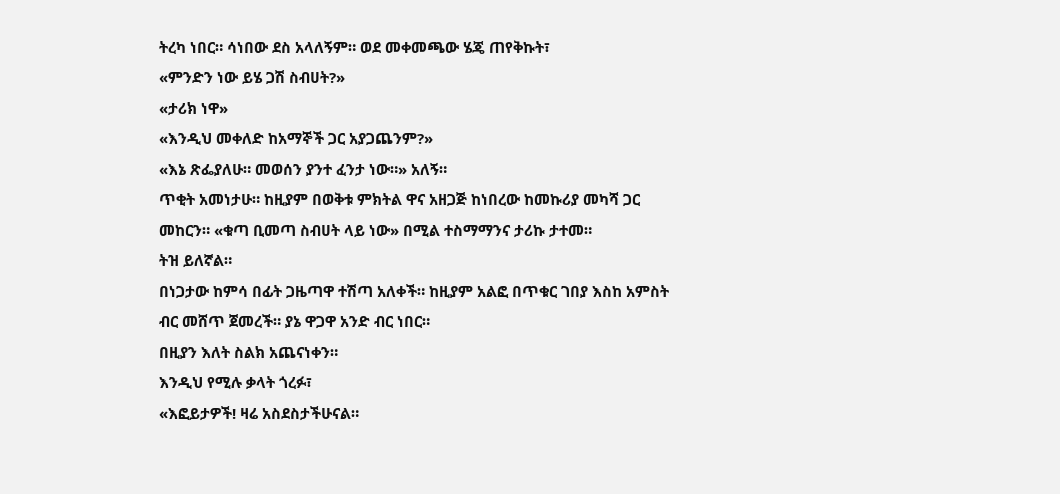ትረካ ነበር። ሳነበው ደስ አላለኝም። ወደ መቀመጫው ሄጄ ጠየቅኩት፣
«ምንድን ነው ይሄ ጋሽ ስብሀት?»
«ታሪክ ነዋ»
«እንዲህ መቀለድ ከአማኞች ጋር አያጋጨንም?»
«እኔ ጽፌያለሁ። መወሰን ያንተ ፈንታ ነው።» አለኝ።
ጥቂት አመነታሁ። ከዚያም በወቅቱ ምክትል ዋና አዘጋጅ ከነበረው ከመኩሪያ መካሻ ጋር መከርን። «ቁጣ ቢመጣ ስብሀት ላይ ነው» በሚል ተስማማንና ታሪኩ ታተመ።
ትዝ ይለኛል።
በነጋታው ከምሳ በፊት ጋዜጣዋ ተሽጣ አለቀች። ከዚያም አልፎ በጥቁር ገበያ እስከ አምስት ብር መሸጥ ጀመረች። ያኔ ዋጋዋ አንድ ብር ነበር።
በዚያን እለት ስልክ አጨናነቀን።
እንዲህ የሚሉ ቃላት ጎረፉ፣
«እፎይታዎች! ዛሬ አስደስታችሁናል።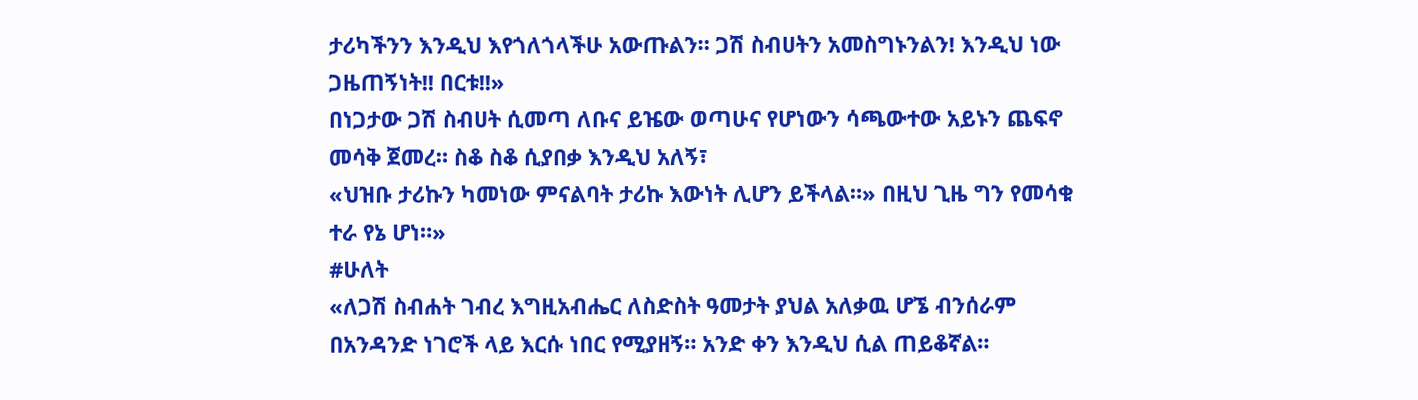ታሪካችንን እንዲህ እየጎለጎላችሁ አውጡልን። ጋሽ ስብሀትን አመስግኑንልን! እንዲህ ነው ጋዜጠኝነት!! በርቱ!!»
በነጋታው ጋሽ ስብሀት ሲመጣ ለቡና ይዤው ወጣሁና የሆነውን ሳጫውተው አይኑን ጨፍኖ መሳቅ ጀመረ። ስቆ ስቆ ሲያበቃ እንዲህ አለኝ፣
«ህዝቡ ታሪኩን ካመነው ምናልባት ታሪኩ እውነት ሊሆን ይችላል።» በዚህ ጊዜ ግን የመሳቁ ተራ የኔ ሆነ።»
#ሁለት
«ለጋሽ ስብሐት ገብረ እግዚአብሔር ለስድስት ዓመታት ያህል አለቃዉ ሆኜ ብንሰራም በአንዳንድ ነገሮች ላይ እርሱ ነበር የሚያዘኝ። አንድ ቀን እንዲህ ሲል ጠይቆኛል።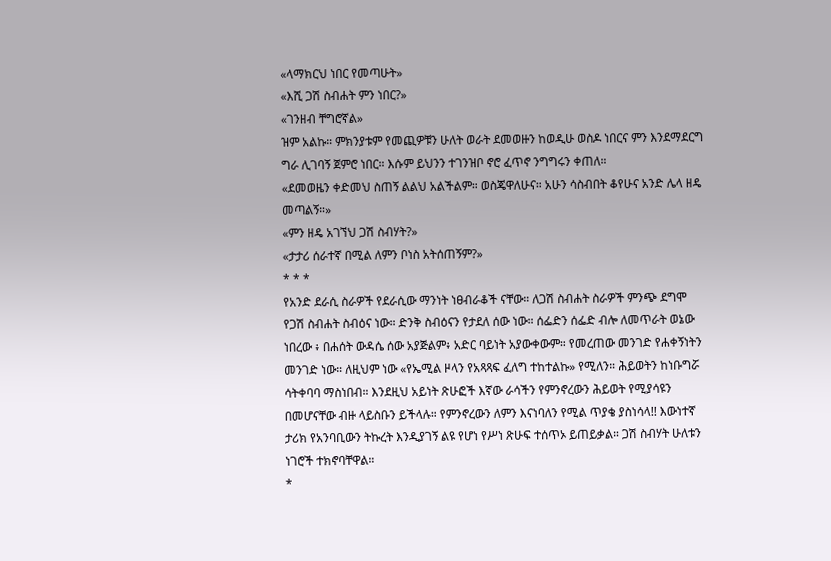«ላማክርህ ነበር የመጣሁት»
«እሺ ጋሽ ስብሐት ምን ነበር?»
«ገንዘብ ቸግሮኛል»
ዝም አልኩ። ምክንያቱም የመጪዎቹን ሁለት ወራት ደመወዙን ከወዲሁ ወስዶ ነበርና ምን እንደማደርግ ግራ ሊገባኝ ጀምሮ ነበር። እሱም ይህንን ተገንዝቦ ኖሮ ፈጥኖ ንግግሩን ቀጠለ።
«ደመወዜን ቀድመህ ስጠኝ ልልህ አልችልም። ወስጄዋለሁና። አሁን ሳስብበት ቆየሁና አንድ ሌላ ዘዴ መጣልኝ።»
«ምን ዘዴ አገኘህ ጋሽ ስብሃት?»
«ታታሪ ሰራተኛ በሚል ለምን ቦነስ አትሰጠኝም?»
* * *
የአንድ ደራሲ ስራዎች የደራሲው ማንነት ነፀብራቆች ናቸው። ለጋሽ ስብሐት ስራዎች ምንጭ ደግሞ የጋሽ ስብሐት ስብዕና ነው። ድንቅ ስብዕናን የታደለ ሰው ነው። ሰፌድን ሰፌድ ብሎ ለመጥራት ወኔው ነበረው ፥ በሐሰት ውዳሴ ሰው አያጅልም፥ አድር ባይነት አያውቀውም። የመረጠው መንገድ የሐቀኝነትን መንገድ ነው። ለዚህም ነው «የኤሚል ዞላን የአጻጻፍ ፈለግ ተከተልኩ» የሚለን። ሕይወትን ከነቡግሯ ሳትቀባባ ማስነበብ። እንደዚህ አይነት ጽሁፎች እኛው ራሳችን የምንኖረውን ሕይወት የሚያሳዩን በመሆናቸው ብዙ ላይስቡን ይችላሉ። የምንኖረውን ለምን እናነባለን የሚል ጥያቄ ያስነሳላ!! እውነተኛ ታሪክ የአንባቢውን ትኩረት እንዲያገኝ ልዩ የሆነ የሥነ ጽሁፍ ተሰጥኦ ይጠይቃል። ጋሽ ስብሃት ሁለቱን ነገሮች ተክኖባቸዋል።
*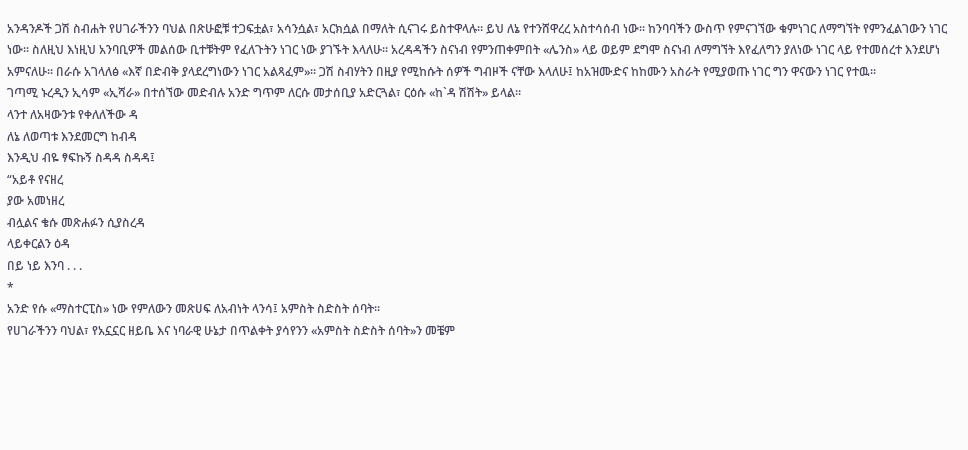አንዳንዶች ጋሽ ስብሐት የሀገራችንን ባህል በጽሁፎቹ ተጋፍቷል፣ አሳንሷል፣ አርክሷል በማለት ሲናገሩ ይስተዋላሉ። ይህ ለኔ የተንሸዋረረ አስተሳሰብ ነው። ከንባባችን ውስጥ የምናገኘው ቁምነገር ለማግኘት የምንፈልገውን ነገር ነው። ስለዚህ እነዚህ አንባቢዎች መልሰው ቢተቹትም የፈለጉትን ነገር ነው ያገኙት እላለሁ። አረዳዳችን ስናነብ የምንጠቀምበት «ሌንስ» ላይ ወይም ደግሞ ስናነብ ለማግኘት እየፈለግን ያለነው ነገር ላይ የተመሰረተ እንደሆነ አምናለሁ። በራሱ አገላለፅ «እኛ በድብቅ ያላደረግነውን ነገር አልጻፈም»። ጋሽ ስብሃትን በዚያ የሚከሱት ሰዎች ግብዞች ናቸው እላለሁ፤ ከአዝሙድና ከከሙን አስራት የሚያወጡ ነገር ግን ዋናውን ነገር የተዉ።
ገጣሚ ኑረዲን ኢሳም «ኢሻራ» በተሰኘው መድብሉ አንድ ግጥም ለርሱ መታሰቢያ አድርጓል፣ ርዕሱ «ከ`ዳ ሽሽት» ይላል።
ላንተ ለአዛውንቱ የቀለለችው ዳ
ለኔ ለወጣቱ እንደመርግ ከብዳ
እንዲህ ብዬ ፃፍኩኝ ስዳዳ ስዳዳ፤
“አይቶ የናዘረ
ያው አመነዘረ
ብሏልና ቄሱ መጽሐፉን ሲያስረዳ
ላይቀርልን ዕዳ
በይ ነይ እንባ . . .
*
አንድ የሱ «ማስተርፒስ» ነው የምለውን መጽሀፍ ለአብነት ላንሳ፤ አምስት ስድስት ሰባት።
የሀገራችንን ባህል፣ የአኗኗር ዘይቤ እና ነባራዊ ሁኔታ በጥልቀት ያሳየንን «አምስት ስድስት ሰባት»ን መቼም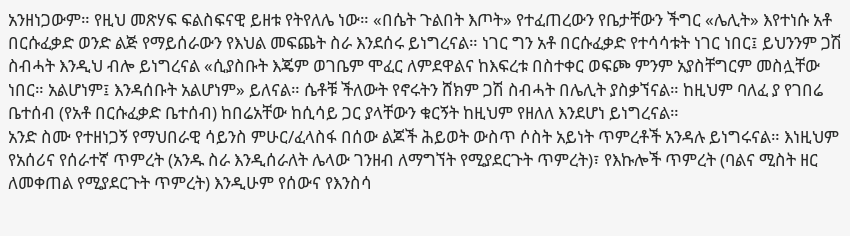አንዘነጋውም። የዚህ መጽሃፍ ፍልስፍናዊ ይዘቱ የትየለሌ ነው። «በሴት ጉልበት እጦት» የተፈጠረውን የቤታቸውን ችግር «ሌሊት» እየተነሱ አቶ በርሱፈቃድ ወንድ ልጅ የማይሰራውን የእህል መፍጨት ስራ እንደሰሩ ይነግረናል። ነገር ግን አቶ በርሱፈቃድ የተሳሳቱት ነገር ነበር፤ ይህንንም ጋሽ ስብሓት እንዲህ ብሎ ይነግረናል «ሲያስቡት እጄም ወገቤም ሞፈር ለምደዋልና ከእፍረቱ በስተቀር ወፍጮ ምንም አያስቸግርም መስሏቸው ነበር። አልሆነም፤ እንዳሰቡት አልሆነም» ይለናል። ሴቶቹ ችለውት የኖሩትን ሸክም ጋሽ ስብሓት በሌሊት ያስቃኘናል። ከዚህም ባለፈ ያ የገበሬ ቤተሰብ (የአቶ በርሱፈቃድ ቤተሰብ) ከበሬአቸው ከሲሳይ ጋር ያላቸውን ቁርኝት ከዚህም የዘለለ እንደሆነ ይነግረናል።
አንድ ስሙ የተዘነጋኝ የማህበራዊ ሳይንስ ምሁር/ፈላስፋ በሰው ልጆች ሕይወት ውስጥ ሶስት አይነት ጥምረቶች አንዳሉ ይነግሩናል። እነዚህም የአሰሪና የሰራተኛ ጥምረት (አንዱ ስራ እንዲሰራለት ሌላው ገንዘብ ለማግኘት የሚያደርጉት ጥምረት)፣ የእኩሎች ጥምረት (ባልና ሚስት ዘር ለመቀጠል የሚያደርጉት ጥምረት) እንዲሁም የሰውና የእንስሳ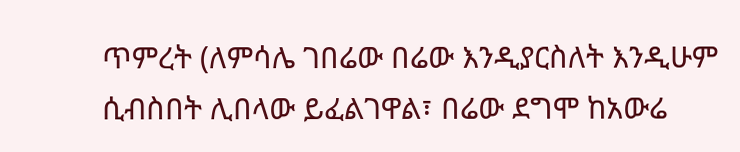ጥምረት (ለምሳሌ ገበሬው በሬው እንዲያርስለት እንዲሁም ሲብስበት ሊበላው ይፈልገዋል፣ በሬው ደግሞ ከአውሬ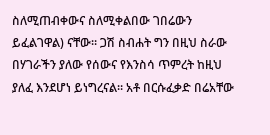ስለሚጠብቀውና ስለሚቀልበው ገበሬውን ይፈልገዋል) ናቸው። ጋሽ ስብሐት ግን በዚህ ስራው በሃገራችን ያለው የሰውና የእንስሳ ጥምረት ከዚህ ያለፈ እንደሆነ ይነግረናል። አቶ በርሱፈቃድ በሬአቸው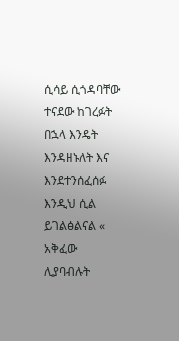ሲሳይ ሲጎዳባቸው ተናደው ከገረፉት በኋላ እንዴት እንዳዘኑለት እና እንደተንሰፈሰፉ እንዲህ ሲል ይገልፅልናል « አቅፈው ሊያባብሉት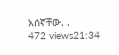አሰኛቸው. .
472 views21:34